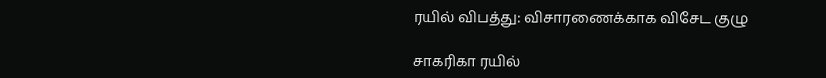ரயில் விபத்து: விசாரணைக்காக விசேட குழு

சாகரிகா ரயில்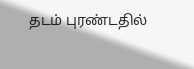தடம் புரண்டதில்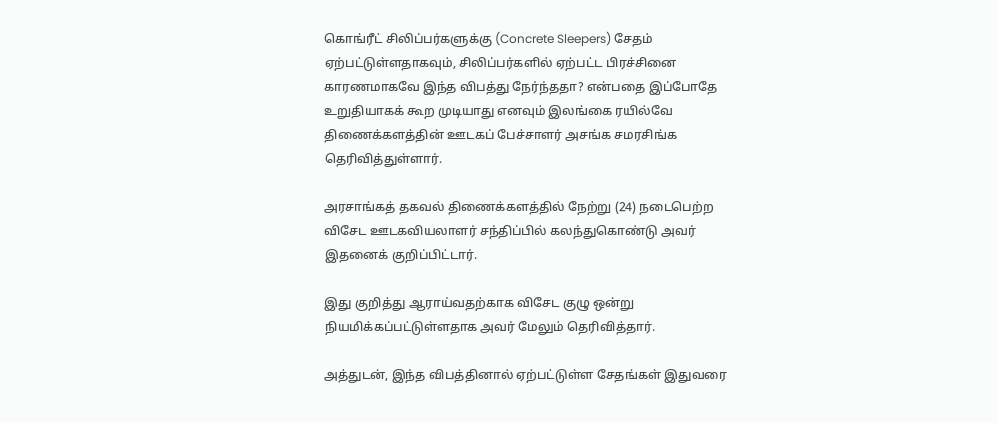கொங்ரீட் சிலிப்பர்களுக்கு (Concrete Sleepers) சேதம் ஏற்பட்டுள்ளதாகவும், சிலிப்பர்களில் ஏற்பட்ட பிரச்சினை காரணமாகவே இந்த விபத்து நேர்ந்ததா? என்பதை இப்போதே உறுதியாகக் கூற முடியாது எனவும் இலங்கை ரயில்வே திணைக்களத்தின் ஊடகப் பேச்சாளர் அசங்க சமரசிங்க தெரிவித்துள்ளார்.

அரசாங்கத் தகவல் திணைக்களத்தில் நேற்று (24) நடைபெற்ற விசேட ஊடகவியலாளர் சந்திப்பில் கலந்துகொண்டு அவர் இதனைக் குறிப்பிட்டார்.

இது குறித்து ஆராய்வதற்காக விசேட குழு ஒன்று நியமிக்கப்பட்டுள்ளதாக அவர் மேலும் தெரிவித்தார்.

அத்துடன், இந்த விபத்தினால் ஏற்பட்டுள்ள சேதங்கள் இதுவரை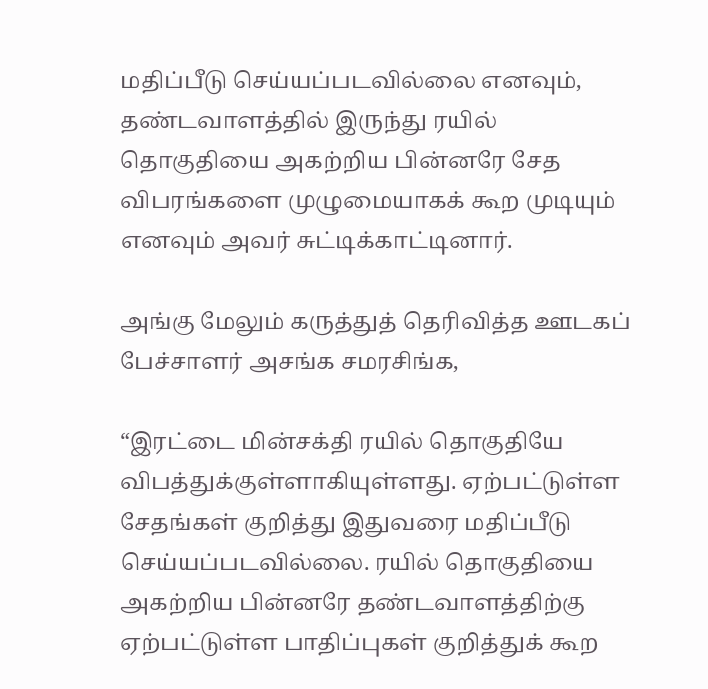மதிப்பீடு செய்யப்படவில்லை எனவும், தண்டவாளத்தில் இருந்து ரயில் தொகுதியை அகற்றிய பின்னரே சேத விபரங்களை முழுமையாகக் கூற முடியும் எனவும் அவர் சுட்டிக்காட்டினார்.

அங்கு மேலும் கருத்துத் தெரிவித்த ஊடகப் பேச்சாளர் அசங்க சமரசிங்க,

“இரட்டை மின்சக்தி ரயில் தொகுதியே விபத்துக்குள்ளாகியுள்ளது. ஏற்பட்டுள்ள சேதங்கள் குறித்து இதுவரை மதிப்பீடு செய்யப்படவில்லை. ரயில் தொகுதியை அகற்றிய பின்னரே தண்டவாளத்திற்கு ஏற்பட்டுள்ள பாதிப்புகள் குறித்துக் கூற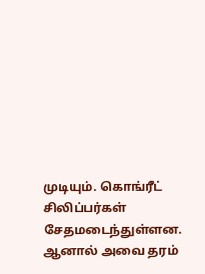முடியும். கொங்ரீட் சிலிப்பர்கள் சேதமடைந்துள்ளன. ஆனால் அவை தரம்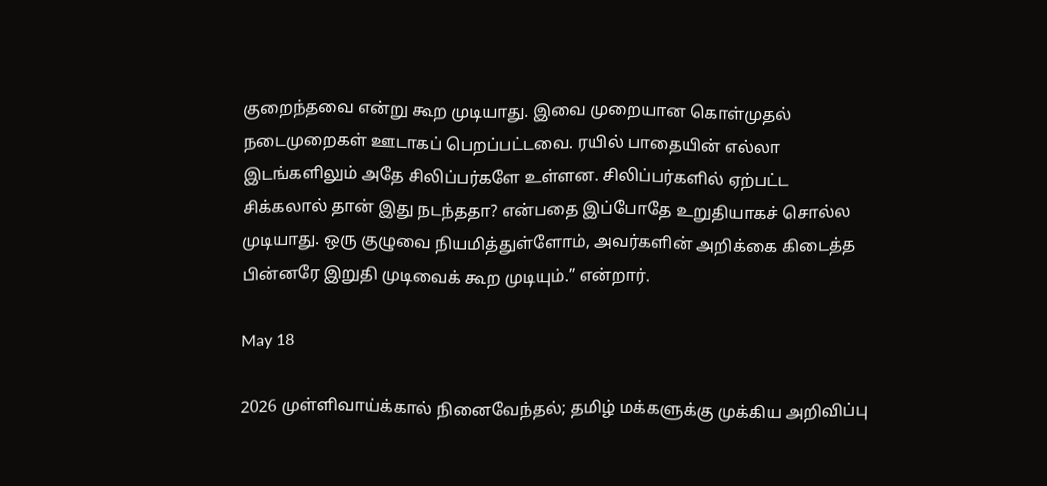குறைந்தவை என்று கூற முடியாது. இவை முறையான கொள்முதல் நடைமுறைகள் ஊடாகப் பெறப்பட்டவை. ரயில் பாதையின் எல்லா இடங்களிலும் அதே சிலிப்பர்களே உள்ளன. சிலிப்பர்களில் ஏற்பட்ட சிக்கலால் தான் இது நடந்ததா? என்பதை இப்போதே உறுதியாகச் சொல்ல முடியாது. ஒரு குழுவை நியமித்துள்ளோம், அவர்களின் அறிக்கை கிடைத்த பின்னரே இறுதி முடிவைக் கூற முடியும்.” என்றார்.

May 18

2026 முள்ளிவாய்க்கால் நினைவேந்தல்; தமிழ் மக்களுக்கு முக்கிய அறிவிப்பு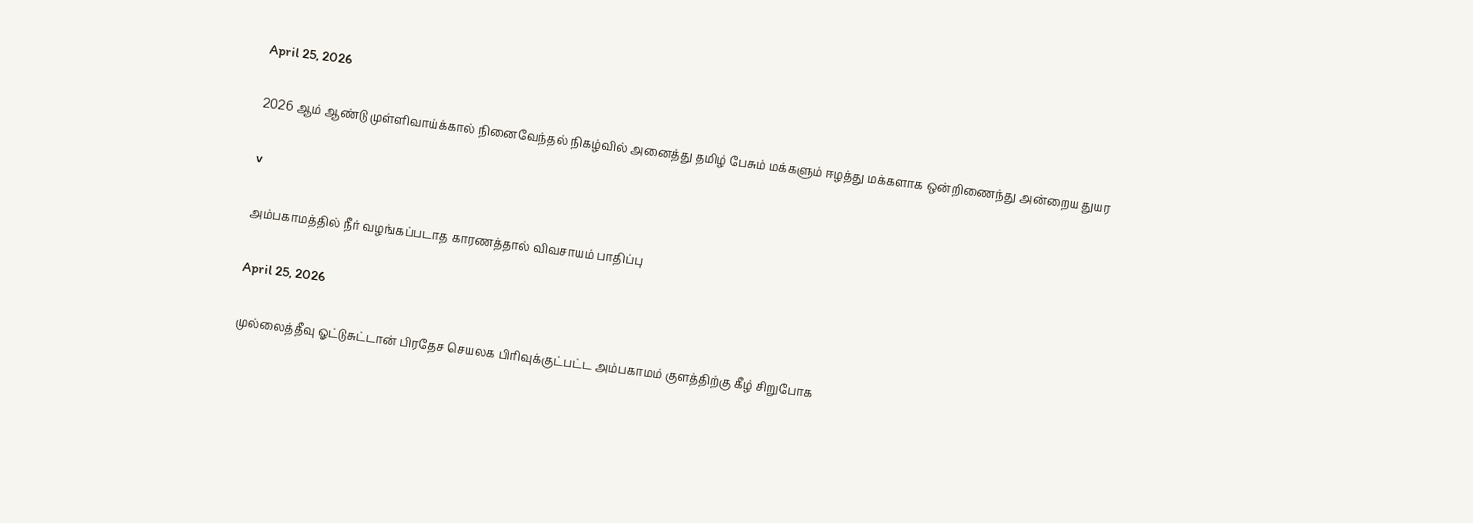April 25, 2026

2026 ஆம் ஆண்டு முள்ளிவாய்க்கால் நினைவேந்தல் நிகழ்வில் அனைத்து தமிழ் பேசும் மக்களும் ஈழத்து மக்களாக ஒன்றிணைந்து அன்றைய துயர

v

அம்பகாமத்தில் நீர் வழங்கப்படாத காரணத்தால் விவசாயம் பாதிப்பு

April 25, 2026

முல்லைத்தீவு ஓட்டுசுட்டான் பிரதேச செயலக பிரிவுக்குட்பட்ட அம்பகாமம் குளத்திற்கு கீழ் சிறுபோக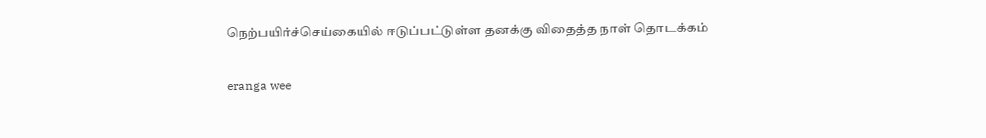நெற்பயிர்ச்செய்கையில் ஈடுப்பட்டுள்ள தனக்கு விதைத்த நாள் தொடக்கம்

eranga wee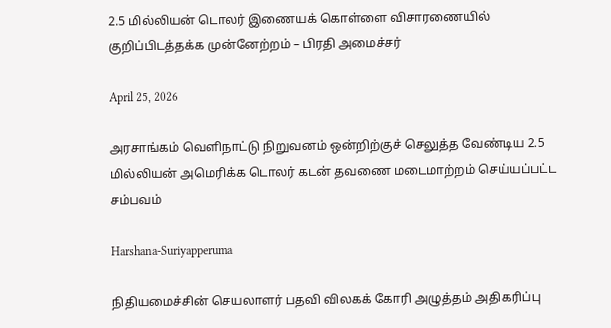2.5 மில்லியன் டொலர் இணையக் கொள்ளை விசாரணையில் குறிப்பிடத்தக்க முன்னேற்றம் – பிரதி அமைச்சர்

April 25, 2026

அரசாங்கம் வெளிநாட்டு நிறுவனம் ஒன்றிற்குச் செலுத்த வேண்டிய 2.5 மில்லியன் அமெரிக்க டொலர் கடன் தவணை மடைமாற்றம் செய்யப்பட்ட சம்பவம்

Harshana-Suriyapperuma

நிதியமைச்சின் செயலாளர் பதவி விலகக் கோரி அழுத்தம் அதிகரிப்பு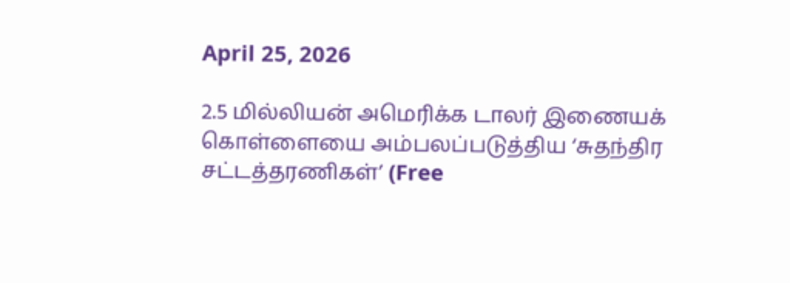April 25, 2026

2.5 மில்லியன் அமெரிக்க டாலர் இணையக் கொள்ளையை அம்பலப்படுத்திய ‘சுதந்திர சட்டத்தரணிகள்’ (Free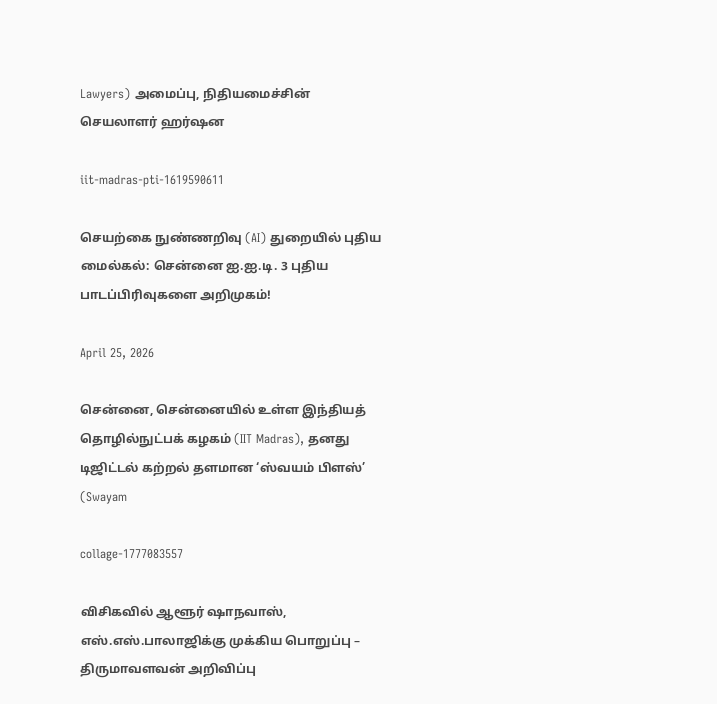Lawyers) அமைப்பு, நிதியமைச்சின் செயலாளர் ஹர்ஷன

iit-madras-pti-1619590611

செயற்கை நுண்ணறிவு (AI) துறையில் புதிய மைல்கல்: சென்னை ஐ.ஐ.டி. 3 புதிய பாடப்பிரிவுகளை அறிமுகம்!

April 25, 2026

சென்னை, சென்னையில் உள்ள இந்தியத் தொழில்நுட்பக் கழகம் (IIT Madras), தனது டிஜிட்டல் கற்றல் தளமான ‘ஸ்வயம் பிளஸ்’ (Swayam

collage-1777083557

விசிகவில் ஆளூர் ஷாநவாஸ், எஸ்.எஸ்.பாலாஜிக்கு முக்கிய பொறுப்பு – திருமாவளவன் அறிவிப்பு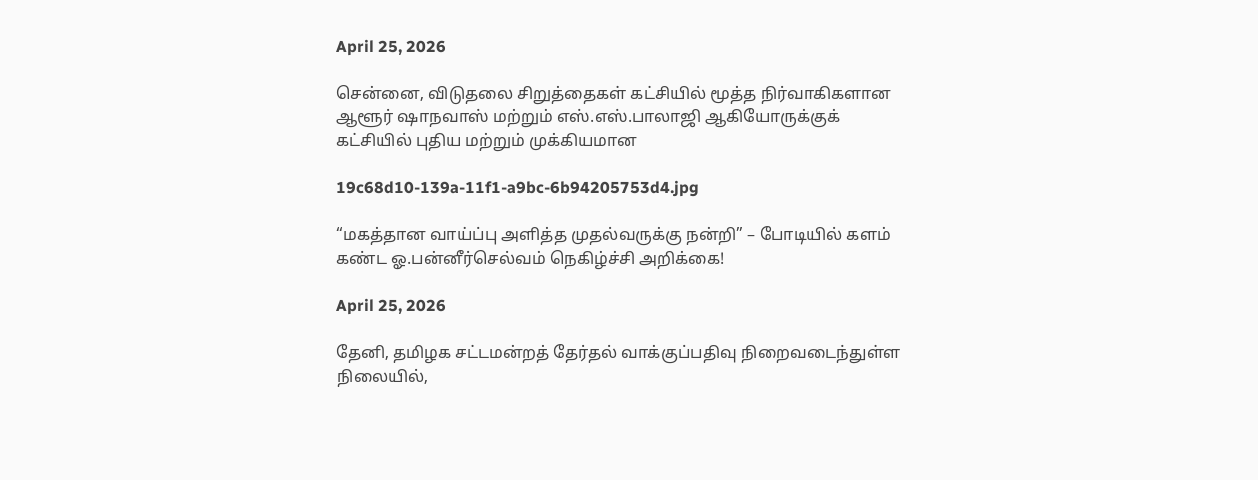April 25, 2026

சென்னை, விடுதலை சிறுத்தைகள் கட்சியில் மூத்த நிர்வாகிகளான ஆளூர் ஷாநவாஸ் மற்றும் எஸ்.எஸ்.பாலாஜி ஆகியோருக்குக் கட்சியில் புதிய மற்றும் முக்கியமான

19c68d10-139a-11f1-a9bc-6b94205753d4.jpg

“மகத்தான வாய்ப்பு அளித்த முதல்வருக்கு நன்றி” – போடியில் களம் கண்ட ஓ.பன்னீர்செல்வம் நெகிழ்ச்சி அறிக்கை!

April 25, 2026

தேனி, தமிழக சட்டமன்றத் தேர்தல் வாக்குப்பதிவு நிறைவடைந்துள்ள நிலையில்,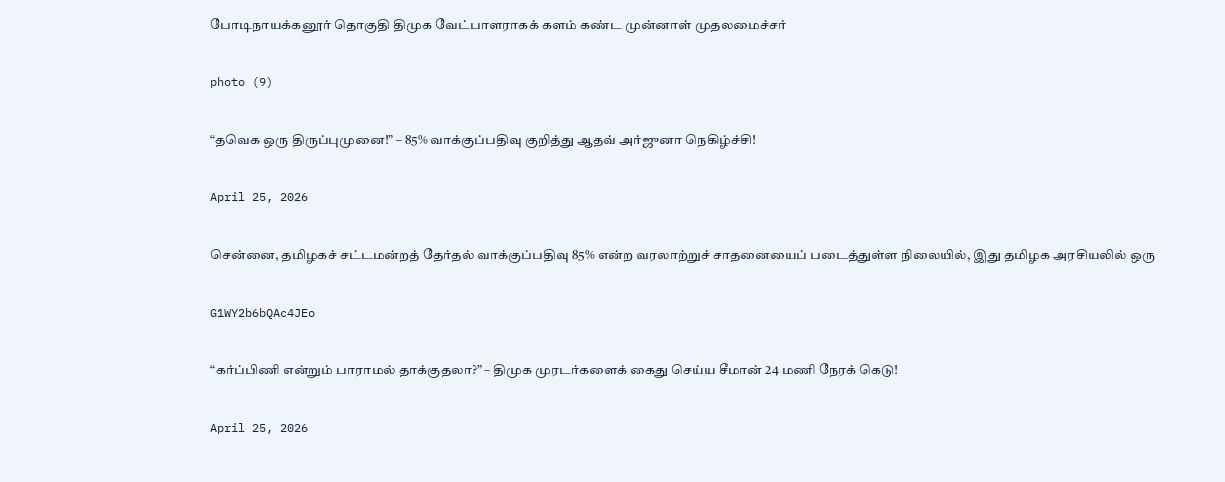போடிநாயக்கனூர் தொகுதி திமுக வேட்பாளராகக் களம் கண்ட முன்னாள் முதலமைச்சர்

photo (9)

“தவெக ஒரு திருப்புமுனை!” – 85% வாக்குப்பதிவு குறித்து ஆதவ் அர்ஜுனா நெகிழ்ச்சி!

April 25, 2026

சென்னை, தமிழகச் சட்டமன்றத் தேர்தல் வாக்குப்பதிவு 85% என்ற வரலாற்றுச் சாதனையைப் படைத்துள்ள நிலையில், இது தமிழக அரசியலில் ஒரு

G1WY2b6bQAc4JEo

“கர்ப்பிணி என்றும் பாராமல் தாக்குதலா?” – திமுக முரடர்களைக் கைது செய்ய சீமான் 24 மணி நேரக் கெடு!

April 25, 2026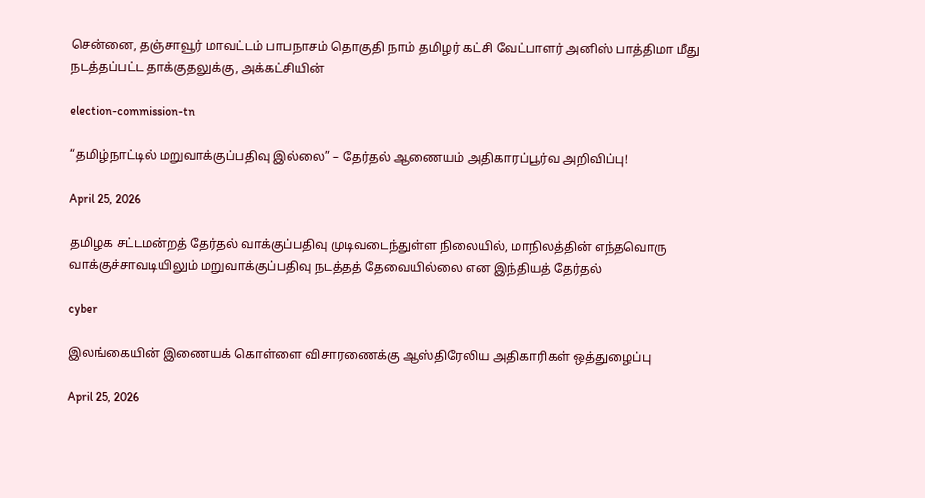சென்னை, தஞ்சாவூர் மாவட்டம் பாபநாசம் தொகுதி நாம் தமிழர் கட்சி வேட்பாளர் அனிஸ் பாத்திமா மீது நடத்தப்பட்ட தாக்குதலுக்கு, அக்கட்சியின்

election-commission-tn

“தமிழ்நாட்டில் மறுவாக்குப்பதிவு இல்லை” – தேர்தல் ஆணையம் அதிகாரப்பூர்வ அறிவிப்பு!

April 25, 2026

தமிழக சட்டமன்றத் தேர்தல் வாக்குப்பதிவு முடிவடைந்துள்ள நிலையில், மாநிலத்தின் எந்தவொரு வாக்குச்சாவடியிலும் மறுவாக்குப்பதிவு நடத்தத் தேவையில்லை என இந்தியத் தேர்தல்

cyber

இலங்கையின் இணையக் கொள்ளை விசாரணைக்கு ஆஸ்திரேலிய அதிகாரிகள் ஒத்துழைப்பு

April 25, 2026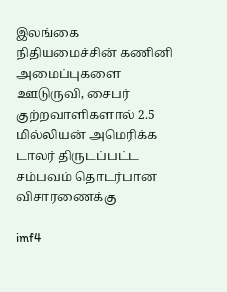இலங்கை நிதியமைச்சின் கணினி அமைப்புகளை ஊடுருவி, சைபர் குற்றவாளிகளால் 2.5 மில்லியன் அமெரிக்க டாலர் திருடப்பட்ட சம்பவம் தொடர்பான விசாரணைக்கு

imf4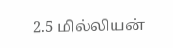2.5 மில்லியன்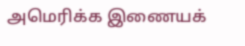அமெரிக்க இணையக்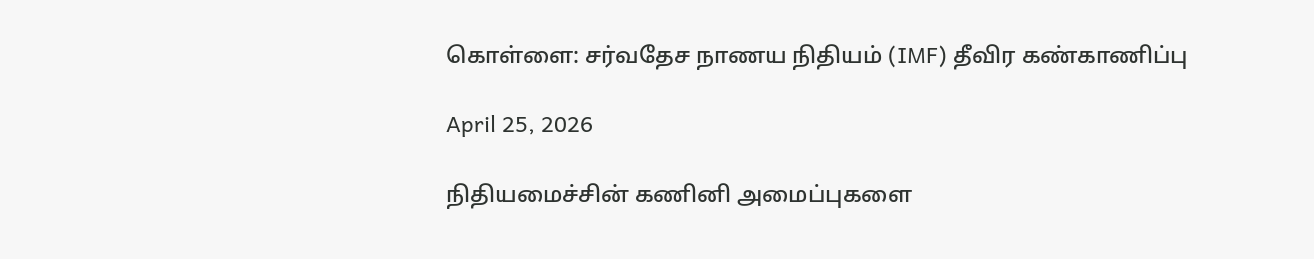கொள்ளை: சர்வதேச நாணய நிதியம் (IMF) தீவிர கண்காணிப்பு

April 25, 2026

நிதியமைச்சின் கணினி அமைப்புகளை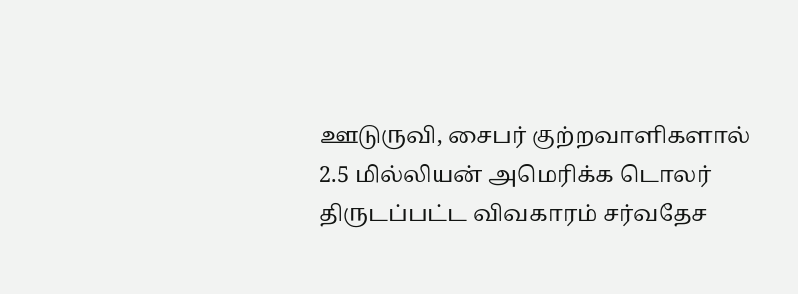ஊடுருவி, சைபர் குற்றவாளிகளால் 2.5 மில்லியன் அமெரிக்க டொலர் திருடப்பட்ட விவகாரம் சர்வதேச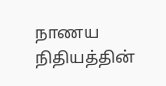நாணய நிதியத்தின்